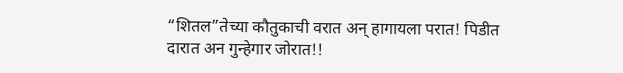“शितल”तेच्या कौतुकाची वरात अन् हागायला परात! पिडीत दारात अन गुन्हेगार जोरात!!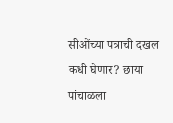सीओंच्या पत्राची दखल कधी घेणार? छाया पांचाळला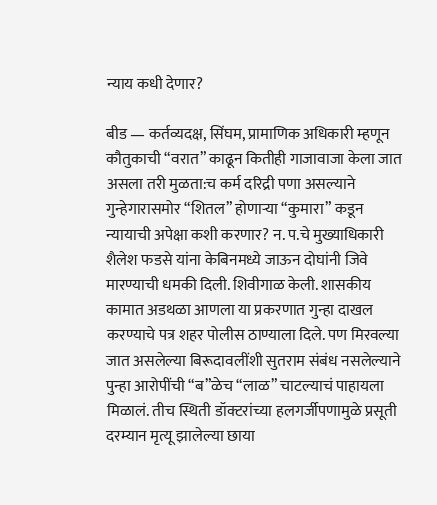न्याय कधी देणार?

बीड — कर्तव्यदक्ष, सिंघम, प्रामाणिक अधिकारी म्हणून कौतुकाची “वरात” काढून कितीही गाजावाजा केला जात असला तरी मुळता:च कर्म दरिद्री पणा असल्याने गुन्हेगारासमोर “शितल” होणाऱ्या “कुमारा” कडून न्यायाची अपेक्षा कशी करणार? न. प.चे मुख्याधिकारी शैलेश फडसे यांना केबिनमध्ये जाऊन दोघांनी जिवे मारण्याची धमकी दिली. शिवीगाळ केली. शासकीय कामात अडथळा आणला या प्रकरणात गुन्हा दाखल करण्याचे पत्र शहर पोलीस ठाण्याला दिले. पण मिरवल्या जात असलेल्या बिरूदावलींशी सुतराम संबंध नसलेल्याने पुन्हा आरोपींची “ब”ळेच “लाळ” चाटल्याचं पाहायला मिळालं. तीच स्थिती डॉक्टरांच्या हलगर्जीपणामुळे प्रसूती दरम्यान मृत्यू झालेल्या छाया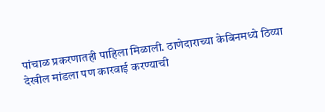पांचाळ प्रकरणातही पाहिला मिळाली. ठाणेदाराच्या केबिनमध्ये ठिय्या देखील मांडला पण कारवाई करण्याची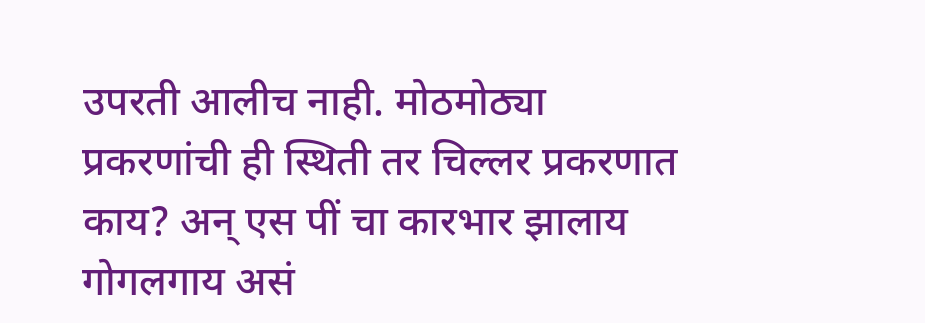उपरती आलीच नाही. मोठमोठ्या प्रकरणांची ही स्थिती तर चिल्लर प्रकरणात काय? अन् एस पीं चा कारभार झालाय गोगलगाय असं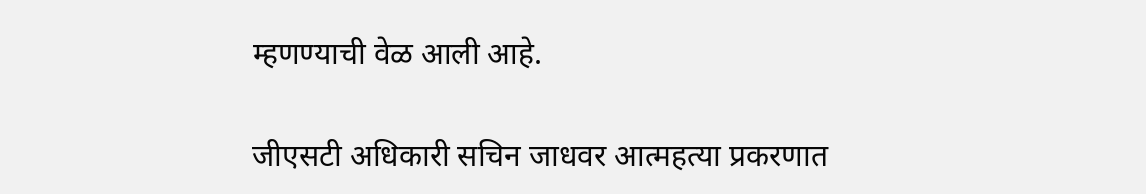म्हणण्याची वेळ आली आहे.

जीएसटी अधिकारी सचिन जाधवर आत्महत्या प्रकरणात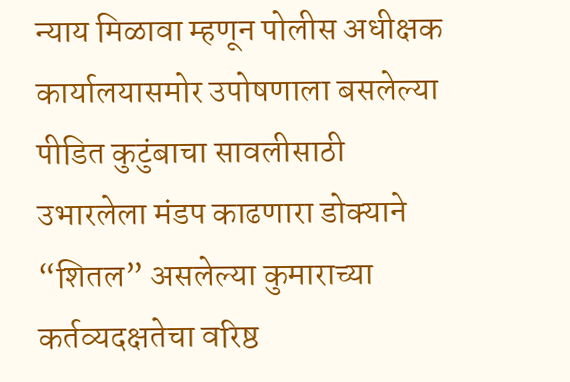न्याय मिळावा म्हणून पोलीस अधीक्षक कार्यालयासमोर उपोषणाला बसलेल्या पीडित कुटुंबाचा सावलीसाठी उभारलेला मंडप काढणारा डोक्याने “शितल” असलेल्या कुमाराच्या  कर्तव्यदक्षतेचा वरिष्ठ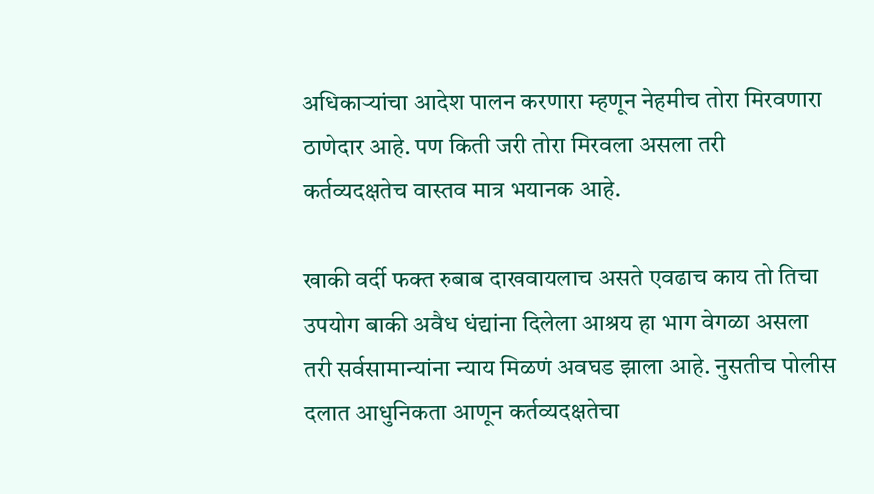अधिकाऱ्यांचा आदेश पालन करणारा म्हणून नेहमीच तोरा मिरवणारा ठाणेदार आहे. पण किती जरी तोरा मिरवला असला तरी कर्तव्यदक्षतेच वास्तव मात्र भयानक आहे.

खाकी वर्दी फक्त रुबाब दाखवायलाच असते एवढाच काय तो तिचा उपयोग बाकी अवैध धंद्यांना दिलेला आश्रय हा भाग वेगळा असला तरी सर्वसामान्यांना न्याय मिळणं अवघड झाला आहे. नुसतीच पोलीस दलात आधुनिकता आणून कर्तव्यदक्षतेचा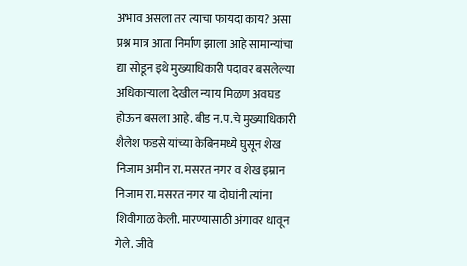अभाव असला तर त्याचा फायदा काय? असा प्रश्न मात्र आता निर्माण झाला आहे सामान्यांचा द्या सोडून इथे मुख्याधिकारी पदावर बसलेल्या अधिकाऱ्याला देखील न्याय मिळण अवघड होऊन बसला आहे. बीड न.प‌.चे मुख्याधिकारी शैलेश फडसे यांच्या केबिनमध्ये घुसून शेख निजाम अमीन रा. मसरत नगर व शेख इम्रान निजाम रा. मसरत नगर या दोघांनी त्यांना शिवीगाळ केली. मारण्यासाठी अंगावर धावून गेले. जीवे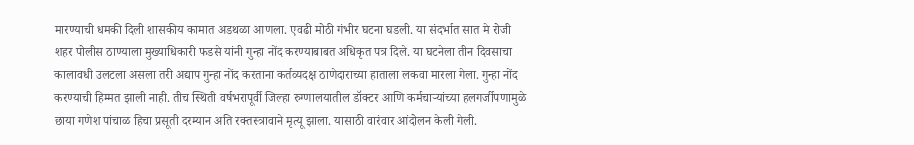मारण्याची धमकी दिली शासकीय कामात अडथळा आणला. एवढी मोठी गंभीर घटना घडली. या संदर्भात सात मे रोजी शहर पोलीस ठाण्याला मुख्याधिकारी फडसे यांनी गुन्हा नोंद करण्याबाबत अधिकृत पत्र दिले. या घटनेला तीन दिवसाचा कालावधी उलटला असला तरी अद्याप गुन्हा नोंद करताना कर्तव्यदक्ष ठाणेदाराच्या हाताला लकवा मारला गेला. गुन्हा नोंद करण्याची हिम्मत झाली नाही. तीच स्थिती वर्षभरापूर्वी जिल्हा रुग्णालयातील डॉक्टर आणि कर्मचाऱ्यांच्या हलगर्जीपणामुळे छाया गणेश पांचाळ हिचा प्रसूती दरम्यान अति रक्तस्त्रावाने मृत्यू झाला. यासाठी वारंवार आंदोलन केली गेली.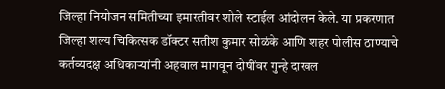जिल्हा नियोजन समितीच्या इमारतीवर शोले स्टाईल आंदोलन केले. या प्रकरणात जिल्हा शल्य चिकित्सक डॉक्टर सतीश कुमार सोळंके आणि शहर पोलीस ठाण्याचे कर्तव्यदक्ष अधिकाऱ्यांनी अहवाल मागवून दोषींवर गुन्हे दाखल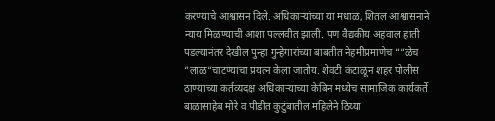करण्याचे आश्वासन दिले. अधिकाऱ्यांच्या या मधाळ, शितल आश्वासनाने न्याय मिळण्याची आशा पल्लवीत झाली. पण वैद्यकीय अहवाल हाती पडल्यानंतर देखील पुन्हा गुन्हेगारांच्या बाबतीत नेहमीप्रमाणेच ““ळेच “लाळ“चाटण्याचा प्रयत्न केला जातोय. शेवटी कंटाळून शहर पोलीस ठाण्याच्या कर्तव्यदक्ष अधिकाऱ्याच्या केबिन मध्येच सामाजिक कार्यकर्ते बाळासाहेब मोरे व पीडीत कुटुंबातील महिलेने ठिय्या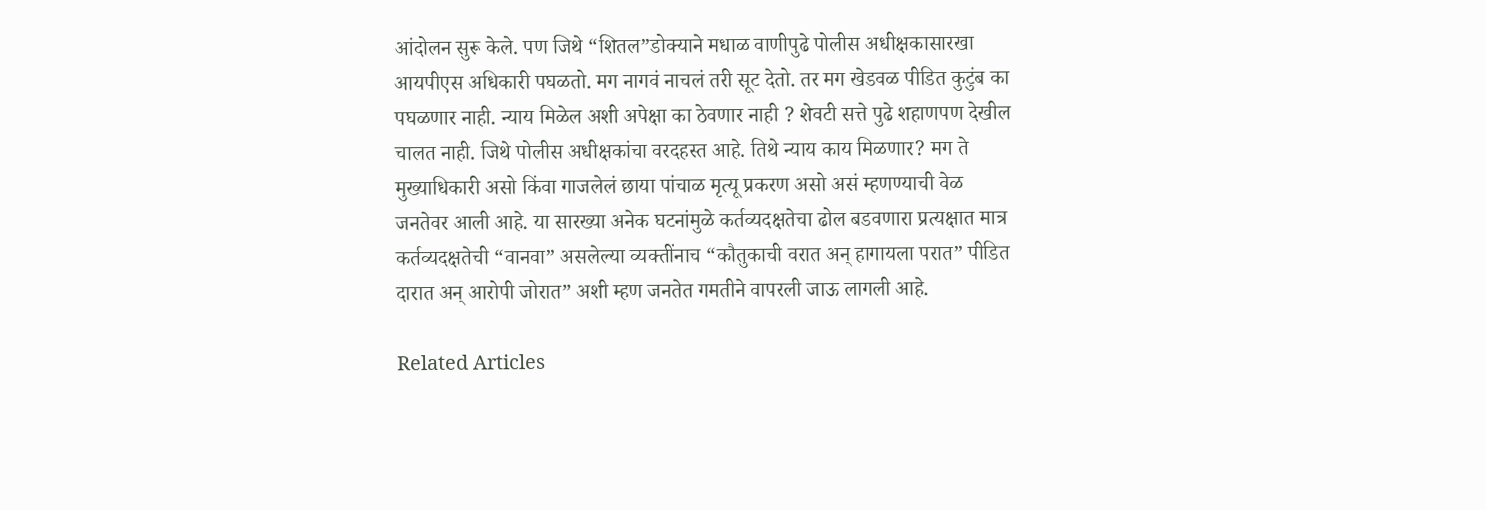आंदोलन सुरू केले. पण जिथे “शितल”डोक्याने मधाळ वाणीपुढे पोलीस अधीक्षकासारखा आयपीएस अधिकारी पघळतो. मग नागवं नाचलं तरी सूट देतो. तर मग खेडवळ पीडित कुटुंब का पघळणार नाही. न्याय मिळेल अशी अपेक्षा का ठेवणार नाही ? शेवटी सत्ते पुढे शहाणपण देखील चालत नाही. जिथे पोलीस अधीक्षकांचा वरदहस्त आहे. तिथे न्याय काय मिळणार? मग ते मुख्याधिकारी असो किंवा गाजलेलं छाया पांचाळ मृत्यू प्रकरण असो असं म्हणण्याची वेळ जनतेवर आली आहे. या सारख्या अनेक घटनांमुळे कर्तव्यदक्षतेचा ढोल बडवणारा प्रत्यक्षात मात्र कर्तव्यदक्षतेची “वानवा” असलेल्या व्यक्तींनाच “कौतुकाची वरात अन् हागायला परात” पीडित दारात अन् आरोपी जोरात” अशी म्हण जनतेत गमतीने वापरली जाऊ लागली आहे.

Related Articles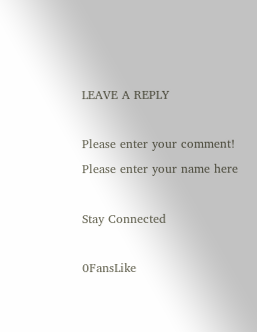LEAVE A REPLY

Please enter your comment!
Please enter your name here

Stay Connected

0FansLike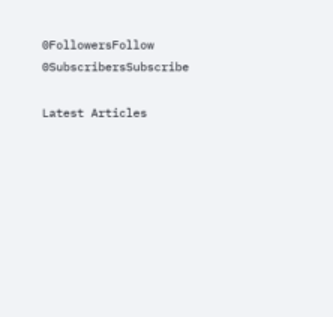0FollowersFollow
0SubscribersSubscribe

Latest Articles